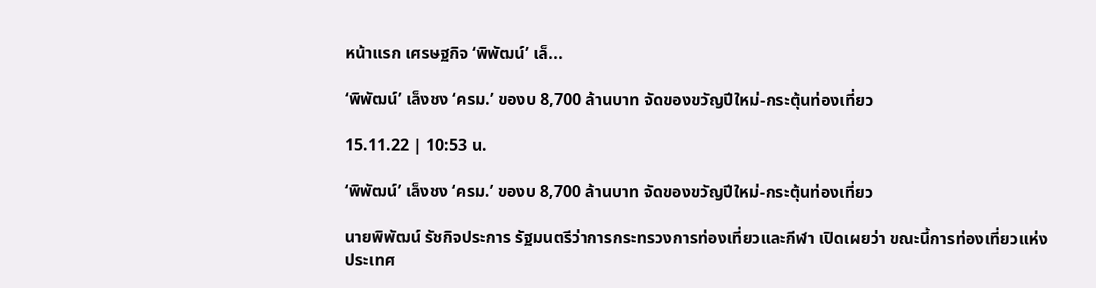หน้าแรก เศรษฐกิจ ‘พิพัฒน์’ เล็...

‘พิพัฒน์’ เล็งชง ‘ครม.’ ของบ 8,700 ล้านบาท จัดของขวัญปีใหม่-กระตุ้นท่องเที่ยว

15.11.22 | 10:53 น.

‘พิพัฒน์’ เล็งชง ‘ครม.’ ของบ 8,700 ล้านบาท จัดของขวัญปีใหม่-กระตุ้นท่องเที่ยว

นายพิพัฒน์ รัชกิจประการ รัฐมนตรีว่าการกระทรวงการท่องเที่ยวและกีฬา เปิดเผยว่า ขณะนี้การท่องเที่ยวแห่งประเทศ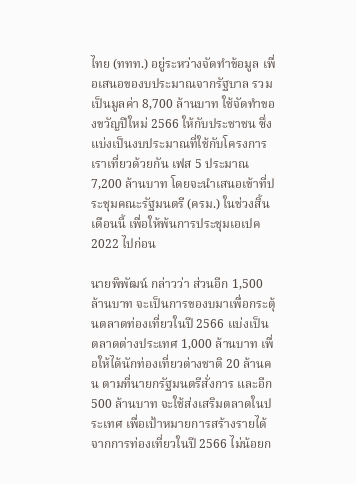ไทย (ททท.) อยู่ระหว่างจัดทำข้อมูล เพื่อเสนอของบประมาณจากรัฐบาล รวมเป็นมูลค่า 8,700 ล้านบาท ใช้จัดทำของขวัญปีใหม่ 2566 ให้กับประชาชน ซึ่งแบ่งเป็นงบประมาณที่ใช้กับโครงการเราเที่ยวด้วยกัน เฟส 5 ประมาณ 7,200 ล้านบาท โดยจะนำเสนอเข้าที่ประชุมคณะรัฐมนตรี (ครม.) ในช่วงสิ้นเดือนนี้ เพื่อให้พ้นการประชุมเอเปค 2022 ไปก่อน

นายพิพัฒน์ กล่าวว่า ส่วนอีก 1,500 ล้านบาท จะเป็นการของบมาเพื่อกระตุ้นตลาดท่องเที่ยวในปี 2566 แบ่งเป็น ตลาดต่างประเทศ 1,000 ล้านบาท เพื่อให้ได้นักท่องเที่ยวต่างชาติ 20 ล้านคน ตามที่นายกรัฐมนตรีสั่งการ และอีก 500 ล้านบาท จะใช้ส่งเสริมตลาดในประเทศ เพื่อเป้าหมายการสร้างรายได้จากการท่องเที่ยวในปี 2566 ไม่น้อยก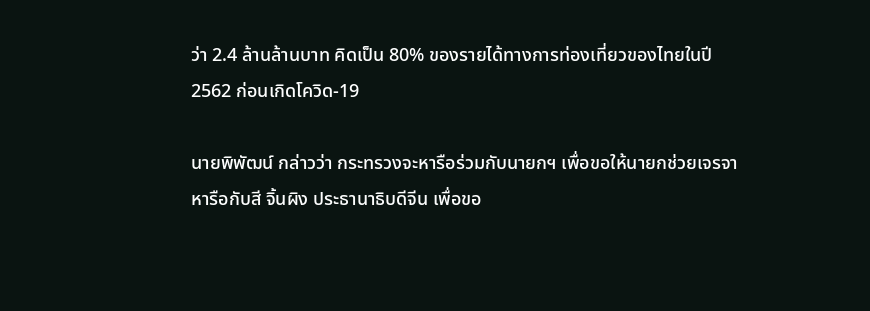ว่า 2.4 ล้านล้านบาท คิดเป็น 80% ของรายได้ทางการท่องเที่ยวของไทยในปี 2562 ก่อนเกิดโควิด-19

นายพิพัฒน์ กล่าวว่า กระทรวงจะหารือร่วมกับนายกฯ เพื่อขอให้นายกช่วยเจรจาหารือกับสี จิ้นผิง ประธานาธิบดีจีน เพื่อขอ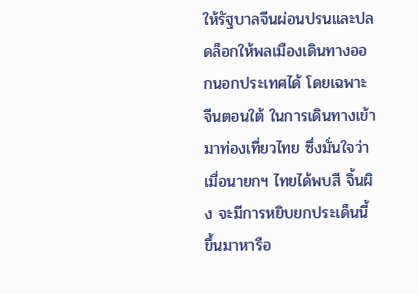ให้รัฐบาลจีนผ่อนปรนและปลดล็อกให้พลเมืองเดินทางออกนอกประเทศได้ โดยเฉพาะจีนตอนใต้ ในการเดินทางเข้ามาท่องเที่ยวไทย ซึ่งมั่นใจว่าเมื่อนายกฯ ไทยได้พบสี จิ้นผิง จะมีการหยิบยกประเด็นนี้ขึ้นมาหารือ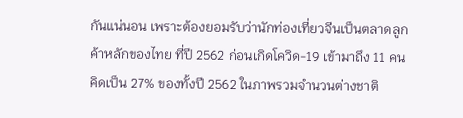กันแน่นอน เพราะต้องยอมรับว่านักท่องเที่ยวจีนเป็นตลาดลูกค้าหลักของไทย ที่ปี 2562 ก่อนเกิดโควิด-19 เข้ามาถึง 11 คน คิดเป็น 27% ของทั้งปี 2562 ในภาพรวมจำนวนต่างชาติ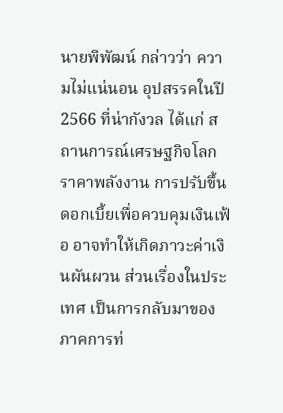นายพิพัฒน์ กล่าวว่า ความไม่แน่นอน อุปสรรคในปี 2566 ที่น่ากังวล ได้แก่ สถานการณ์เศรษฐกิจโลก ราคาพลังงาน การปรับขึ้นดอกเบี้ยเพื่อควบคุมเงินเฟ้อ อาจทำให้เกิดภาวะค่าเงินผันผวน ส่วนเรื่องในประเทศ เป็นการกลับมาของภาคการท่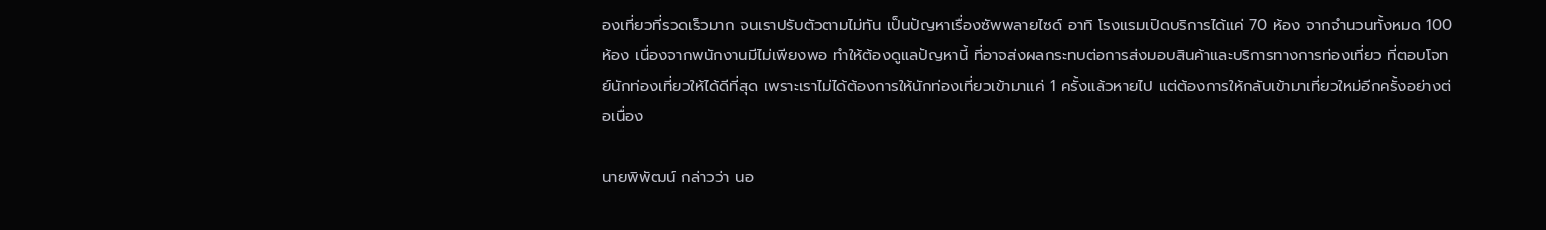องเที่ยวที่รวดเร็วมาก จนเราปรับตัวตามไม่ทัน เป็นปัญหาเรื่องซัพพลายไซด์ อาทิ โรงแรมเปิดบริการได้แค่ 70 ห้อง จากจำนวนทั้งหมด 100 ห้อง เนื่องจากพนักงานมีไม่เพียงพอ ทำให้ต้องดูแลปัญหานี้ ที่อาจส่งผลกระทบต่อการส่งมอบสินค้าและบริการทางการท่องเที่ยว ที่ตอบโจทย์นักท่องเที่ยวให้ได้ดีที่สุด เพราะเราไม่ได้ต้องการให้นักท่องเที่ยวเข้ามาแค่ 1 ครั้งแล้วหายไป แต่ต้องการให้กลับเข้ามาเที่ยวใหม่อีกครั้งอย่างต่อเนื่อง

นายพิพัฒน์ กล่าวว่า นอ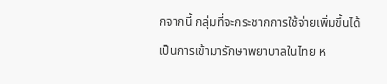กจากนี้ กลุ่มที่จะกระชากการใช้จ่ายเพิ่มขึ้นได้ เป็นการเข้ามารักษาพยาบาลในไทย ห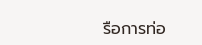รือการท่อ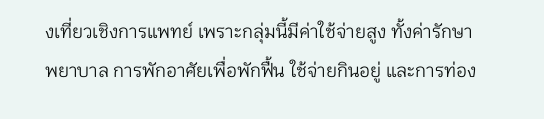งเที่ยวเชิงการแพทย์ เพราะกลุ่มนี้มีค่าใช้จ่ายสูง ทั้งค่ารักษาพยาบาล การพักอาศัยเพื่อพักฟื้น ใช้จ่ายกินอยู่ และการท่อง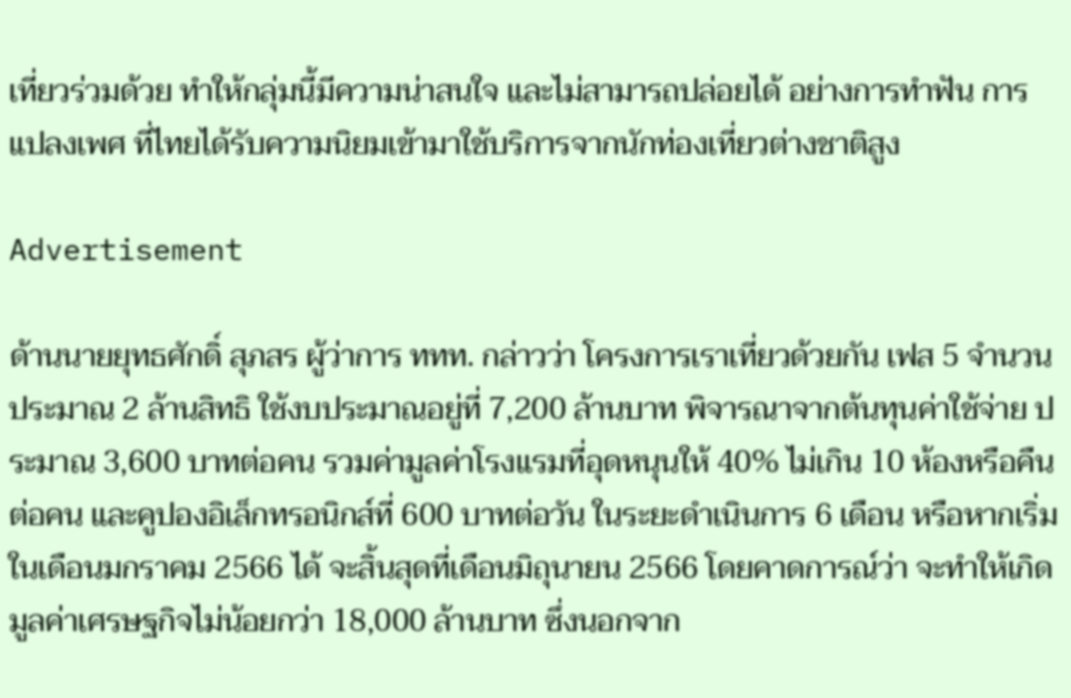เที่ยวร่วมด้วย ทำให้กลุ่มนี้มีความน่าสนใจ และไม่สามารถปล่อยได้ อย่างการทำฟัน การแปลงเพศ ที่ไทยได้รับความนิยมเข้ามาใช้บริการจากนักท่องเที่ยวต่างชาติสูง

Advertisement

ด้านนายยุทธศักดิ์ สุภสร ผู้ว่าการ ททท. กล่าวว่า โครงการเราเที่ยวด้วยกัน เฟส 5 จำนวนประมาณ 2 ล้านสิทธิ ใช้งบประมาณอยู่ที่ 7,200 ล้านบาท พิจารณาจากต้นทุนค่าใช้จ่าย ประมาณ 3,600 บาทต่อคน รวมค่ามูลค่าโรงแรมที่อุดหนุนให้ 40% ไม่เกิน 10 ห้องหรือคืนต่อคน และคูปองอิเล็กทรอนิกส์ที่ 600 บาทต่อวัน ในระยะดำเนินการ 6 เดือน หรือหากเริ่มในเดือนมกราคม 2566 ได้ จะสิ้นสุดที่เดือนมิถุนายน 2566 โดยคาดการณ์ว่า จะทำให้เกิดมูลค่าเศรษฐกิจไม่น้อยกว่า 18,000 ล้านบาท ซึ่งนอกจาก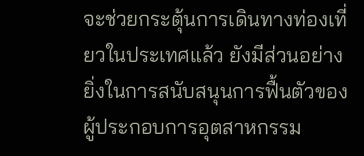จะช่วยกระตุ้นการเดินทางท่องเที่ยวในประเทศแล้ว ยังมีส่วนอย่างยิ่งในการสนับสนุนการฟื้นตัวของผู้ประกอบการอุตสาหกรรม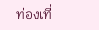ท่องเที่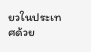ยวในประเทศด้วย